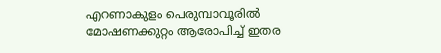എറണാകുളം പെരുമ്പാവൂരിൽ മോഷണക്കുറ്റം ആരോപിച്ച് ഇതര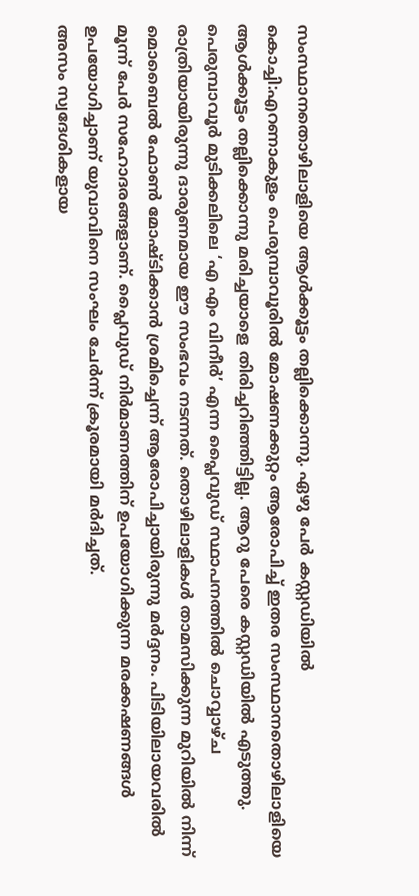സംസ്ഥാനതൊഴിലാളിയെ ആൾക്കൂട്ടം തല്ലിക്കൊന്നു. ഏഴു പേർ കസ്റ്റഡിയിൽ
കൊച്ചി:എറണാകുളം പെരുമ്പാവൂരിൽ മോഷണക്കുറ്റം ആരോപിച്ച് ഇതര സംസ്ഥാനതൊഴിലാളിയെ ആൾക്കൂട്ടം തല്ലിക്കൊന്നു മരിച്ചയാളെ തിരിച്ചറിഞ്ഞിട്ടില്ല. ആറു പേരെ കസ്റ്റഡിയിൽ എടുത്തു.
പെരുമ്പാവൂർ മുടിക്കലിലെ ‘എ എം വിനീർ’ എന്ന പ്ലൈവുഡ് സ്ഥാപനത്തിൽ ചൊവ്വാഴ്ച രാത്രിയായിരുന്നു ദാരുണമായ ഈ സംഭവം നടന്നത്. തൊഴിലാളികൾ താമസിക്കുന്ന മുറിയിൽ നിന്ന് മൊബൈൽ ഫോൺ മോഷ്ടിക്കാൻ ശ്രമിച്ചെന്ന് ആരോപിച്ചായിരുന്നു മർദ്ദനം. പിടിയിലായവരിൽ മൂന്ന് പേർ സഹോദരങ്ങളാണ്. പ്ലൈവുഡ് നിർമാണത്തിന് ഉപയോഗിക്കുന്ന മരക്കഷണങ്ങൾ ഉപയോഗിച്ചാണ് യുവാവിനെ സംഘം ചേർന്ന് ക്രൂരമായി മർദിച്ചത്.
അസം സ്വദേശികളായ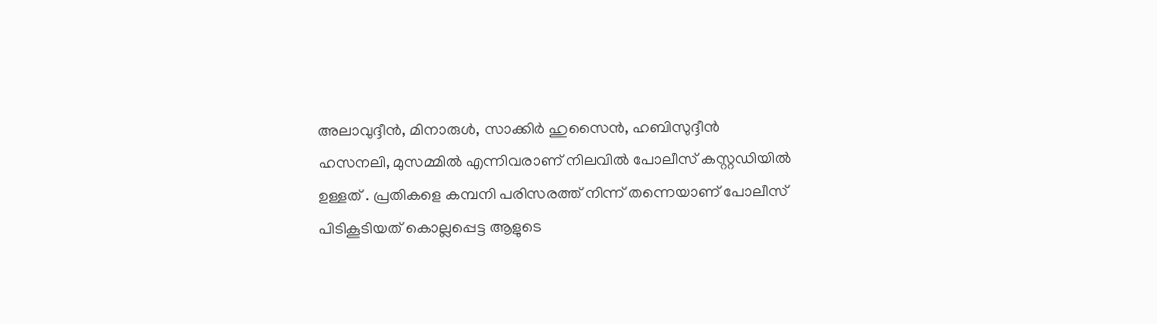അലാവുദ്ദീൻ, മിനാരുൾ, സാക്കിർ ഹുസൈൻ, ഹബിസുദ്ദീൻ ഹസനലി, മുസമ്മിൽ എന്നിവരാണ് നിലവിൽ പോലീസ് കസ്റ്റഡിയിൽ ഉള്ളത് . പ്രതികളെ കമ്പനി പരിസരത്ത് നിന്ന് തന്നെയാണ് പോലീസ് പിടികൂടിയത് കൊല്ലപ്പെട്ട ആളുടെ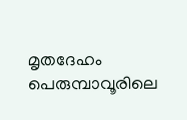മൃതദേഹം
പെരുമ്പാവൂരിലെ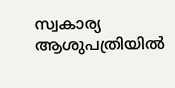സ്വകാര്യ ആശുപത്രിയിൽ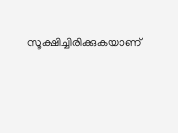സൂക്ഷിച്ചിരിക്കുകയാണ്